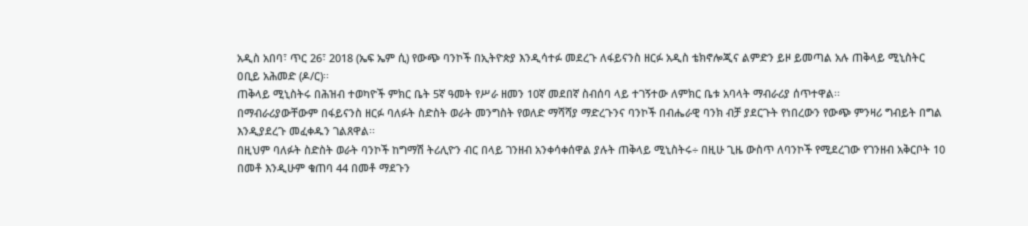አዲስ አበባ፣ ጥር 26፣ 2018 (ኤፍ ኤም ሲ) የውጭ ባንኮች በኢትዮጵያ እንዲሳተፉ መደረጉ ለፋይናንስ ዘርፉ አዲስ ቴክኖሎጂና ልምድን ይዞ ይመጣል አሉ ጠቅላይ ሚኒስትር ዐቢይ አሕመድ (ዶ/ር)፡፡
ጠቅላይ ሚኒስትሩ በሕዝብ ተወካዮች ምክር ቤት 5ኛ ዓመት የሥራ ዘመን 10ኛ መደበኛ ስብሰባ ላይ ተገኝተው ለምክር ቤቱ አባላት ማብራሪያ ሰጥተዋል፡፡
በማብራሪያውቸውም በፋይናንስ ዘርፉ ባለፉት ስድስት ወራት መንግስት የወለድ ማሻሻያ ማድረጉንና ባንኮች በብሔራዊ ባንክ ብቻ ያደርጉት የነበረውን የውጭ ምንዛሪ ግብይት በግል እንዲያደረጉ መፈቀዱን ገልጸዋል፡፡
በዚህም ባለፉት ስድስት ወራት ባንኮች ከግማሽ ትሪሊዮን ብር በላይ ገንዘብ አንቀሳቀሰዋል ያሉት ጠቅላይ ሚኒስትሩ÷ በዚሁ ጊዜ ውስጥ ለባንኮች የሚደረገው የገንዘብ አቅርቦት 10 በመቶ እንዲሁም ቁጠባ 44 በመቶ ማደጉን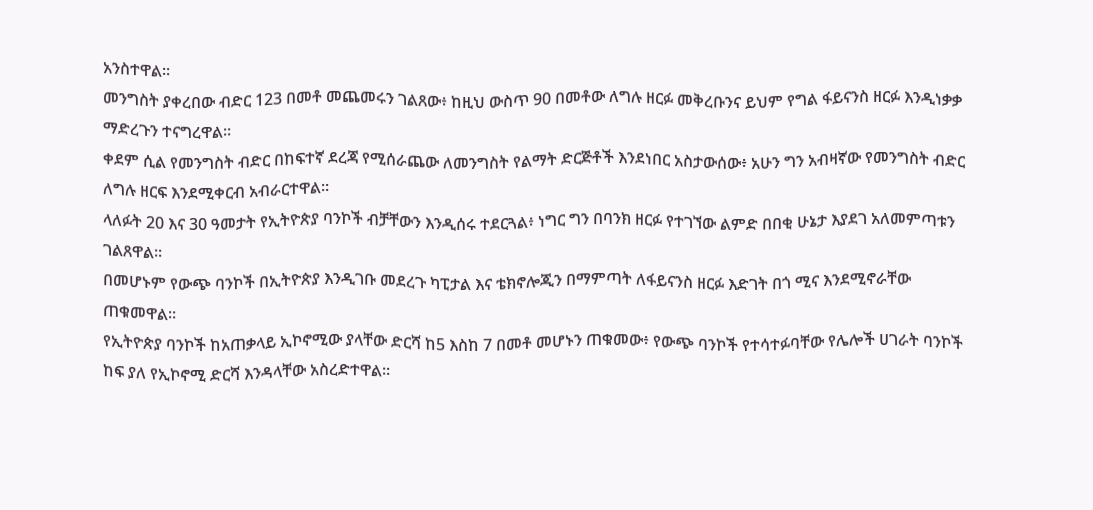አንስተዋል፡፡
መንግስት ያቀረበው ብድር 123 በመቶ መጨመሩን ገልጸው፥ ከዚህ ውስጥ 90 በመቶው ለግሉ ዘርፉ መቅረቡንና ይህም የግል ፋይናንስ ዘርፉ እንዲነቃቃ ማድረጉን ተናግረዋል፡፡
ቀደም ሲል የመንግስት ብድር በከፍተኛ ደረጃ የሚሰራጨው ለመንግስት የልማት ድርጅቶች እንደነበር አስታውሰው፥ አሁን ግን አብዛኛው የመንግስት ብድር ለግሉ ዘርፍ እንደሚቀርብ አብራርተዋል፡፡
ላለፉት 20 እና 30 ዓመታት የኢትዮጵያ ባንኮች ብቻቸውን እንዲሰሩ ተደርጓል፥ ነግር ግን በባንክ ዘርፉ የተገኘው ልምድ በበቂ ሁኔታ እያደገ አለመምጣቱን ገልጸዋል፡፡
በመሆኑም የውጭ ባንኮች በኢትዮጵያ እንዲገቡ መደረጉ ካፒታል እና ቴክኖሎጂን በማምጣት ለፋይናንስ ዘርፉ እድገት በጎ ሚና እንደሚኖራቸው ጠቁመዋል፡፡
የኢትዮጵያ ባንኮች ከአጠቃላይ ኢኮኖሚው ያላቸው ድርሻ ከ5 እስከ 7 በመቶ መሆኑን ጠቁመው፥ የውጭ ባንኮች የተሳተፉባቸው የሌሎች ሀገራት ባንኮች ከፍ ያለ የኢኮኖሚ ድርሻ እንዳላቸው አስረድተዋል፡፡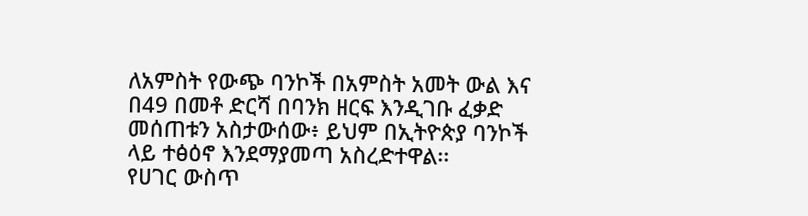ለአምስት የውጭ ባንኮች በአምስት አመት ውል እና በ49 በመቶ ድርሻ በባንክ ዘርፍ እንዲገቡ ፈቃድ መሰጠቱን አስታውሰው፥ ይህም በኢትዮጵያ ባንኮች ላይ ተፅዕኖ እንደማያመጣ አስረድተዋል፡፡
የሀገር ውስጥ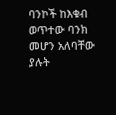ባንኮች ከእቁብ ወጥተው ባንክ መሆን አለባቸው ያሉት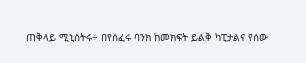ጠቅላይ ሚኒስትሩ÷ በየሰፈሩ ባንክ ከመክፍት ይልቅ ካፒታልና የሰው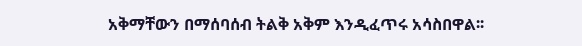አቅማቸውን በማሰባሰብ ትልቅ አቅም እንዲፈጥሩ አሳስበዋል፡፡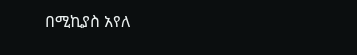በሚኪያስ አየለ